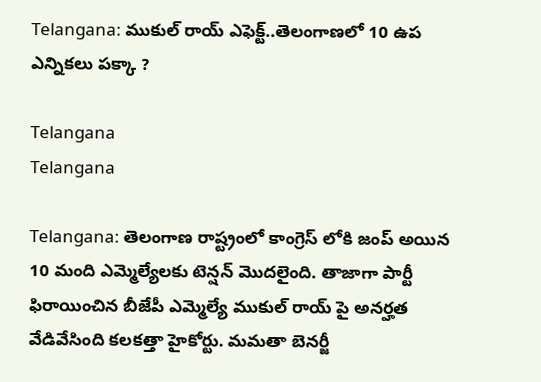Telangana: ముకుల్ రాయ్ ఎఫెక్ట్..తెలంగాణలో 10 ఉప ఎన్నిక‌లు ప‌క్కా ?

Telangana
Telangana

Telangana: తెలంగాణ రాష్ట్రంలో కాంగ్రెస్ లోకి జంప్ అయిన 10 మంది ఎమ్మెల్యేలకు టెన్షన్ మొదలైంది. తాజాగా పార్టీ ఫిరాయించిన బీజేపీ ఎమ్మెల్యే ముకుల్ రాయ్ పై అనర్హత వేడివేసింది కలకత్తా హైకోర్టు. మమతా బెనర్జీ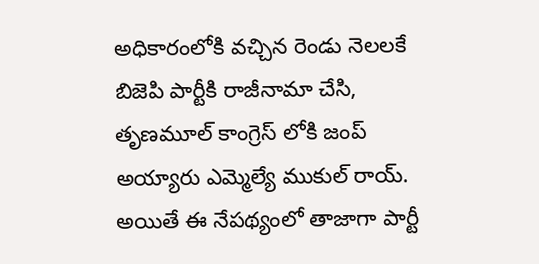అధికారంలోకి వచ్చిన రెండు నెలలకే బిజెపి పార్టీకి రాజీనామా చేసి, తృణ‌మూల్‌ కాంగ్రెస్ లోకి జంప్ అయ్యారు ఎమ్మెల్యే ముకుల్ రాయ్‌. అయితే ఈ నేపథ్యంలో తాజాగా పార్టీ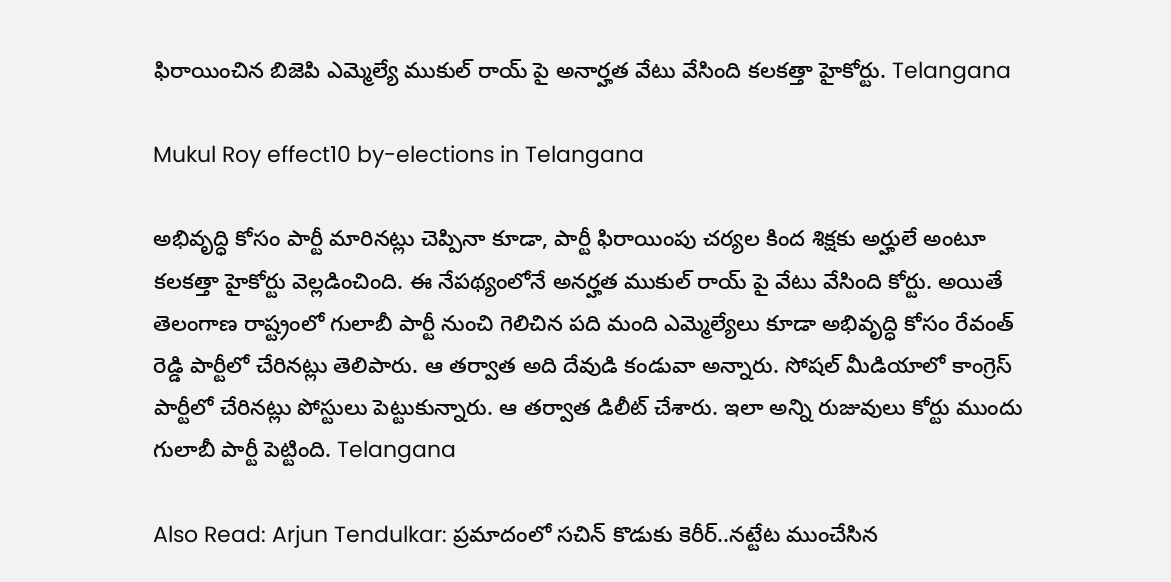ఫిరాయించిన బిజెపి ఎమ్మెల్యే ముకుల్ రాయ్‌ పై అనార్హత వేటు వేసింది కలకత్తా హైకోర్టు. Telangana

Mukul Roy effect10 by-elections in Telangana

అభివృద్ధి కోసం పార్టీ మారినట్లు చెప్పినా కూడా, పార్టీ ఫిరాయింపు చర్యల కింద శిక్షకు అర్హులే అంటూ కలకత్తా హైకోర్టు వెల్లడించింది. ఈ నేపథ్యంలోనే అనర్హత ముకుల్ రాయ్ పై వేటు వేసింది కోర్టు. అయితే తెలంగాణ రాష్ట్రంలో గులాబీ పార్టీ నుంచి గెలిచిన పది మంది ఎమ్మెల్యేలు కూడా అభివృద్ధి కోసం రేవంత్ రెడ్డి పార్టీలో చేరినట్లు తెలిపారు. ఆ తర్వాత అది దేవుడి కండువా అన్నారు. సోషల్ మీడియాలో కాంగ్రెస్ పార్టీలో చేరినట్లు పోస్టులు పెట్టుకున్నారు. ఆ తర్వాత డిలీట్ చేశారు. ఇలా అన్ని రుజువులు కోర్టు ముందు గులాబీ పార్టీ పెట్టింది. Telangana

Also Read: Arjun Tendulkar: ప్ర‌మాదంలో స‌చిన్ కొడుకు కెరీర్..న‌ట్టేట ముంచేసిన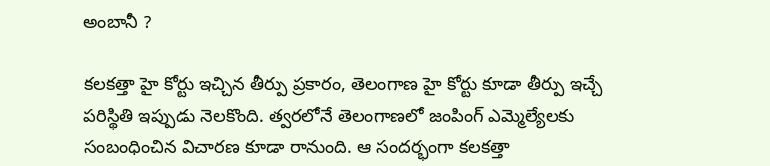అంబానీ ?

కలకత్తా హై కోర్టు ఇచ్చిన తీర్పు ప్రకారం, తెలంగాణ హై కోర్టు కూడా తీర్పు ఇచ్చే పరిస్థితి ఇప్పుడు నెలకొంది. త్వరలోనే తెలంగాణలో జంపింగ్ ఎమ్మెల్యేలకు సంబంధించిన విచారణ కూడా రానుంది. ఆ సందర్భంగా కలకత్తా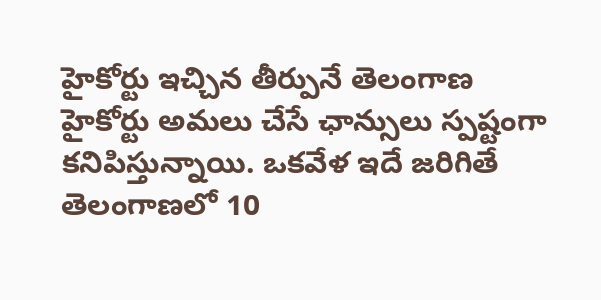హైకోర్టు ఇచ్చిన తీర్పునే తెలంగాణ హైకోర్టు అమలు చేసే ఛాన్సులు స్పష్టంగా కనిపిస్తున్నాయి. ఒకవేళ ఇదే జరిగితే తెలంగాణలో 10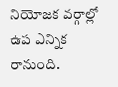నియోజక వర్గాల్లో ఉప ఎన్నిక రానుంది.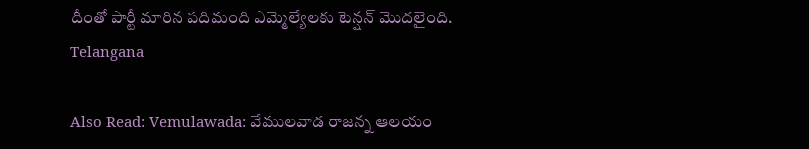దీంతో పార్టీ మారిన పదిమంది ఎమ్మెల్యేలకు టెన్షన్ మొదలైంది. Telangana

Also Read: Vemulawada: వేములవాడ రాజన్న ఆలయం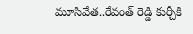మూసివేత..రేవంత్ రెడ్డి కుర్చీకి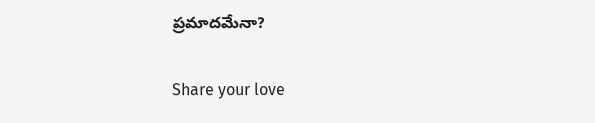ప్రమాదమేనా?

Share your love